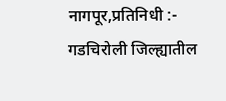नागपूर,प्रतिनिधी :-
गडचिरोली जिल्ह्यातील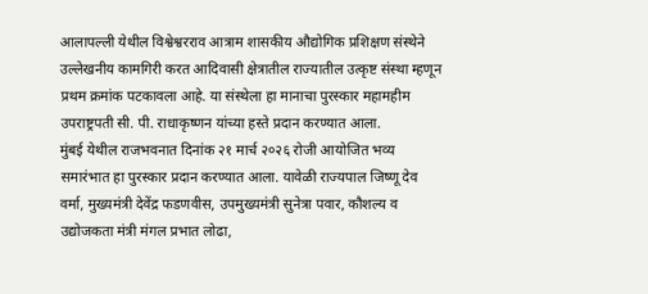आलापल्ली येथील विश्वेश्वरराव आत्राम शासकीय औद्योगिक प्रशिक्षण संस्थेने उल्लेखनीय कामगिरी करत आदिवासी क्षेत्रातील राज्यातील उत्कृष्ट संस्था म्हणून प्रथम क्रमांक पटकावला आहे. या संस्थेला हा मानाचा पुरस्कार महामहीम उपराष्ट्रपती सी. पी. राधाकृष्णन यांच्या हस्ते प्रदान करण्यात आला.
मुंबई येथील राजभवनात दिनांक २१ मार्च २०२६ रोजी आयोजित भव्य समारंभात हा पुरस्कार प्रदान करण्यात आला. यावेळी राज्यपाल जिष्णू देव वर्मा, मुख्यमंत्री देवेंद्र फडणवीस, उपमुख्यमंत्री सुनेत्रा पवार, कौशल्य व उद्योजकता मंत्री मंगल प्रभात लोढा,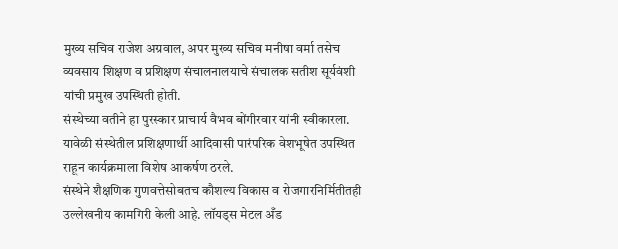मुख्य सचिव राजेश अग्रवाल, अपर मुख्य सचिव मनीषा वर्मा तसेच व्यवसाय शिक्षण व प्रशिक्षण संचालनालयाचे संचालक सतीश सूर्यवंशी यांची प्रमुख उपस्थिती होती.
संस्थेच्या वतीने हा पुरस्कार प्राचार्य वैभव बोंगीरवार यांनी स्वीकारला. यावेळी संस्थेतील प्रशिक्षणार्थी आदिवासी पारंपरिक वेशभूषेत उपस्थित राहून कार्यक्रमाला विशेष आकर्षण ठरले.
संस्थेने शैक्षणिक गुणवत्तेसोबतच कौशल्य विकास व रोजगारनिर्मितीतही उल्लेखनीय कामगिरी केली आहे. लॉयड्स मेटल अँड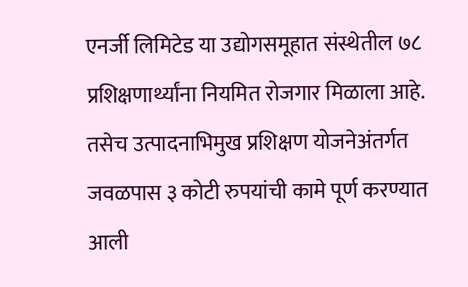एनर्जी लिमिटेड या उद्योगसमूहात संस्थेतील ७८ प्रशिक्षणार्थ्यांना नियमित रोजगार मिळाला आहे. तसेच उत्पादनाभिमुख प्रशिक्षण योजनेअंतर्गत जवळपास ३ कोटी रुपयांची कामे पूर्ण करण्यात आली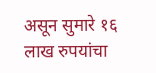असून सुमारे १६ लाख रुपयांचा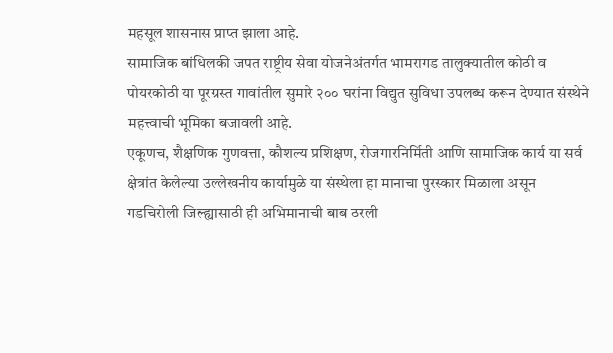महसूल शासनास प्राप्त झाला आहे.
सामाजिक बांधिलकी जपत राष्ट्रीय सेवा योजनेअंतर्गत भामरागड तालुक्यातील कोठी व पोयरकोठी या पूरग्रस्त गावांतील सुमारे २०० घरांना विद्युत सुविधा उपलब्ध करून देण्यात संस्थेने महत्त्वाची भूमिका बजावली आहे.
एकूणच, शैक्षणिक गुणवत्ता, कौशल्य प्रशिक्षण, रोजगारनिर्मिती आणि सामाजिक कार्य या सर्व क्षेत्रांत केलेल्या उल्लेखनीय कार्यामुळे या संस्थेला हा मानाचा पुरस्कार मिळाला असून गडचिरोली जिल्ह्यासाठी ही अभिमानाची बाब ठरली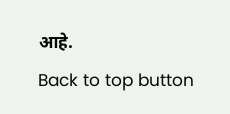आहे.
Back to top button